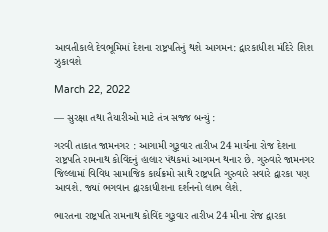આવતીકાલે દેવભૂમિમાં દેશના રાષ્ટ્રપતિનું થશે આગમન: દ્વારકાધીશ મંદિરે શિશ ઝુકાવશે

March 22, 2022

— સુરક્ષા તથા તૈયારીઓ માટે તંત્ર સજ્જ બન્યું :

ગરવી તાકાત જામનગર : આગામી ગુરૂવાર તારીખ 24 માર્ચના રોજ દેશના રાષ્ટ્રપતિ રામનાથ કોવિંદનું હાલાર પંથકમાં આગમન થનાર છે. ગુરુવારે જામનગર જિલ્લામાં વિવિધ સામાજિક કાર્યક્રમો સાથે રાષ્ટ્રપતિ ગુરુવારે સવારે દ્વારકા પણ આવશે. જ્યાં ભગવાન દ્વારકાધીશના દર્શનનો લાભ લેશે.

ભારતના રાષ્ટ્રપતિ રામનાથ કોવિંદ ગુરૂવાર તારીખ 24 મીના રોજ દ્વારકા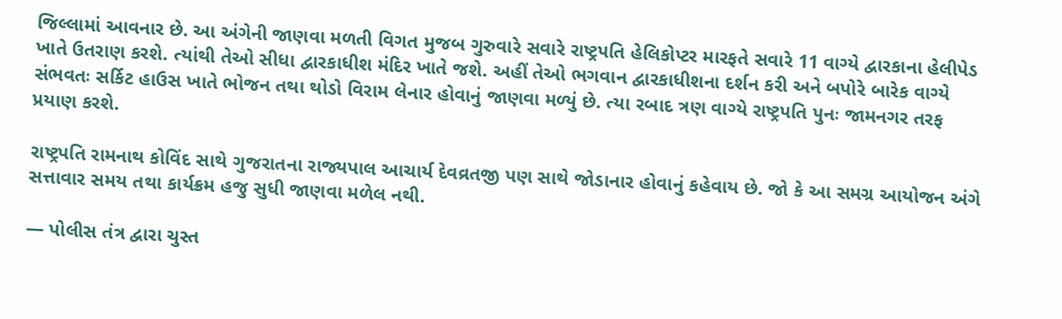જિલ્લામાં આવનાર છે. આ અંગેની જાણવા મળતી વિગત મુજબ ગુરુવારે સવારે રાષ્ટ્રપતિ હેલિકોપ્ટર મારફતે સવારે 11 વાગ્યે દ્વારકાના હેલીપેડ ખાતે ઉતરાણ કરશે. ત્યાંથી તેઓ સીધા દ્વારકાધીશ મંદિર ખાતે જશે. અહીં તેઓ ભગવાન દ્વારકાધીશના દર્શન કરી અને બપોરે બારેક વાગ્યે સંભવતઃ સર્કિટ હાઉસ ખાતે ભોજન તથા થોડો વિરામ લેનાર હોવાનું જાણવા મળ્યું છે. ત્યા રબાદ ત્રણ વાગ્યે રાષ્ટ્રપતિ પુનઃ જામનગર તરફ પ્રયાણ કરશે.

રાષ્ટ્રપતિ રામનાથ કોવિંદ સાથે ગુજરાતના રાજ્યપાલ આચાર્ય દેવવ્રતજી પણ સાથે જોડાનાર હોવાનું કહેવાય છે. જો કે આ સમગ્ર આયોજન અંગે સત્તાવાર સમય તથા કાર્યક્રમ હજુ સુધી જાણવા મળેલ નથી.

— પોલીસ તંત્ર દ્વારા ચુસ્ત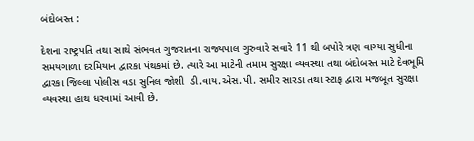બંદોબસ્ત :

દેશના રાષ્ટ્રપતિ તથા સાથે સંભવત ગુજરાતના રાજ્યપાલ ગુરુવારે સવારે 11 થી બપોરે ત્રણ વાગ્યા સુધીના સમયગાળા દરમિયાન દ્વારકા પંથકમાં છે. ત્યારે આ માટેની તમામ સુરક્ષા વ્યવસ્થા તથા બંદોબસ્ત માટે દેવભૂમિ દ્વારકા જિલ્લા પોલીસ વડા સુનિલ જોશી  ડી.વાય.એસ.પી. સમીર સારડા તથા સ્ટાફ દ્વારા મજબૂત સુરક્ષા વ્યવસ્થા હાથ ધરવામાં આવી છે.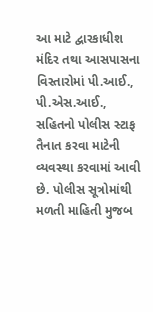આ માટે દ્વારકાધીશ મંદિર તથા આસપાસના વિસ્તારોમાં પી.આઈ., પી.એસ.આઈ., સહિતનો પોલીસ સ્ટાફ તૈનાત કરવા માટેની વ્યવસ્થા કરવામાં આવી છે. પોલીસ સૂત્રોમાંથી મળતી માહિતી મુજબ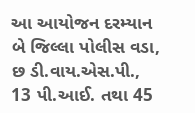આ આયોજન દરમ્યાન બે જિલ્લા પોલીસ વડા, છ ડી.વાય.એસ.પી., 13 પી.આઈ. તથા 45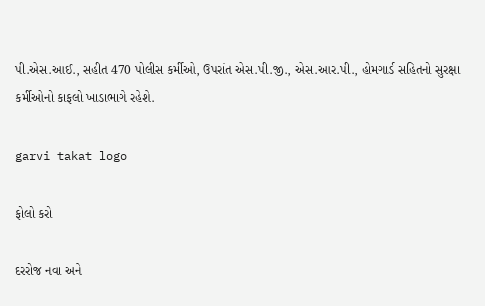પી.એસ.આઈ., સહીત 470 પોલીસ કર્મીઓ, ઉપરાંત એસ.પી.જી., એસ.આર.પી., હોમગાર્ડ સહિતનો સુરક્ષા કર્મીઓનો કાફલો ખાડાભાગે રહેશે.

garvi takat logo

ફોલો કરો

દરરોજ નવા અને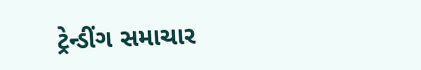ટ્રેન્ડીંગ સમાચાર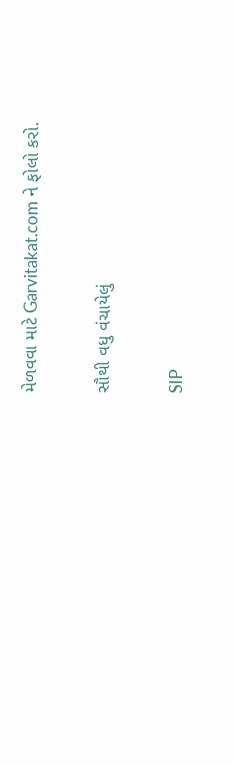મેળવવા માટે Garvitakat.com ને ફોલો કરો.

સૌથી વધુ વંચાયેલું

SIP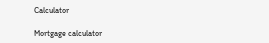Calculator

Mortgage calculator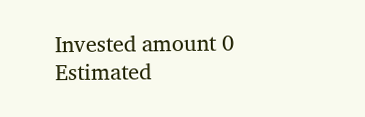Invested amount 0
Estimated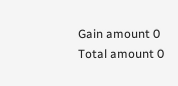Gain amount 0
Total amount 0